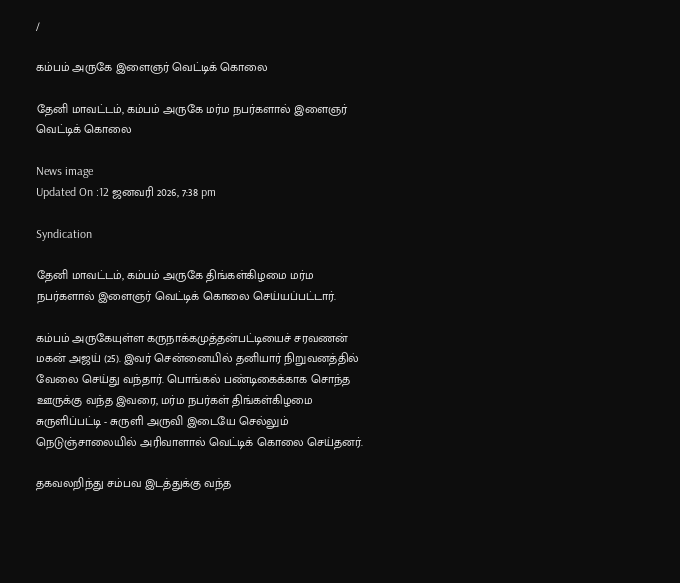/

கம்பம் அருகே இளைஞர் வெட்டிக் கொலை

தேனி மாவட்டம், கம்பம் அருகே மர்ம நபர்களால் இளைஞர் வெட்டிக் கொலை

News image
Updated On :12 ஜனவரி 2026, 7:38 pm

Syndication

தேனி மாவட்டம், கம்பம் அருகே திங்கள்கிழமை மர்ம நபர்களால் இளைஞர் வெட்டிக் கொலை செய்யப்பட்டார்.

கம்பம் அருகேயுள்ள கருநாக்கமுத்தன்பட்டியைச் சரவணன் மகன் அஜய் (25). இவர் சென்னையில் தனியார் நிறுவனத்தில் வேலை செய்து வந்தார். பொங்கல் பண்டிகைக்காக சொந்த ஊருக்கு வந்த இவரை, மர்ம நபர்கள் திங்கள்கிழமை சுருளிப்பட்டி - சுருளி அருவி இடையே செல்லும் நெடுஞ்சாலையில் அரிவாளால் வெட்டிக் கொலை செய்தனர்.

தகவலறிந்து சம்பவ இடத்துக்கு வந்த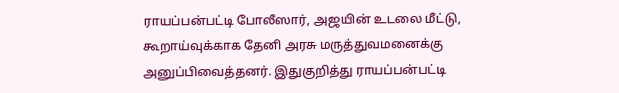ராயப்பன்பட்டி போலீஸார், அஜயின் உடலை மீட்டு, கூறாய்வுக்காக தேனி அரசு மருத்துவமனைக்கு அனுப்பிவைத்தனர். இதுகுறித்து ராயப்பன்பட்டி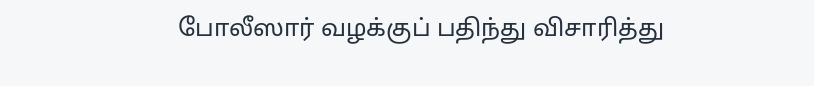போலீஸார் வழக்குப் பதிந்து விசாரித்து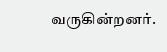வருகின்றனர்.